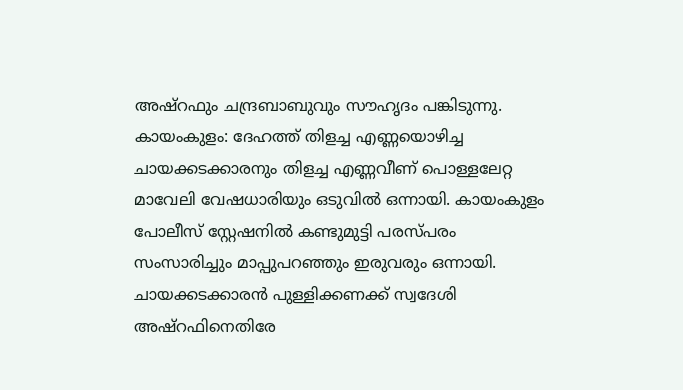അഷ്റഫും ചന്ദ്രബാബുവും സൗഹൃദം പങ്കിടുന്നു.
കായംകുളം: ദേഹത്ത് തിളച്ച എണ്ണയൊഴിച്ച ചായക്കടക്കാരനും തിളച്ച എണ്ണവീണ് പൊള്ളലേറ്റ മാവേലി വേഷധാരിയും ഒടുവിൽ ഒന്നായി. കായംകുളം പോലീസ് സ്റ്റേഷനിൽ കണ്ടുമുട്ടി പരസ്പരം സംസാരിച്ചും മാപ്പുപറഞ്ഞും ഇരുവരും ഒന്നായി. ചായക്കടക്കാരൻ പുള്ളിക്കണക്ക് സ്വദേശി അഷ്റഫിനെതിരേ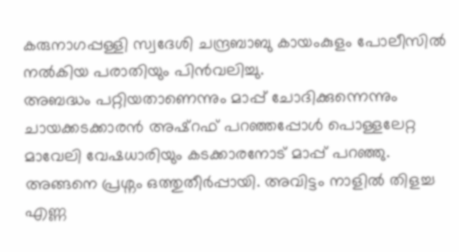കരുനാഗപ്പള്ളി സ്വദേശി ചന്ദ്രബാബു കായംകുളം പോലീസിൽ നൽകിയ പരാതിയും പിൻവലിച്ചു.
അബദ്ധം പറ്റിയതാണെന്നും മാപ്പ് ചോദിക്കുന്നെന്നും ചായക്കടക്കാരൻ അഷ്റഫ് പറഞ്ഞപ്പോൾ പൊള്ളലേറ്റ മാവേലി വേഷധാരിയും കടക്കാരനോട് മാപ്പ് പറഞ്ഞു. അങ്ങനെ പ്രശ്നം ഒത്തുതീർപ്പായി. അവിട്ടം നാളിൽ തിളച്ച എണ്ണ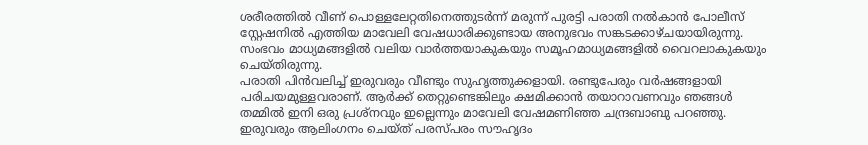ശരീരത്തിൽ വീണ് പൊള്ളലേറ്റതിനെത്തുടർന്ന് മരുന്ന് പുരട്ടി പരാതി നൽകാൻ പോലീസ് സ്റ്റേഷനിൽ എത്തിയ മാവേലി വേഷധാരിക്കുണ്ടായ അനുഭവം സങ്കടക്കാഴ്ചയായിരുന്നു. സംഭവം മാധ്യമങ്ങളിൽ വലിയ വാർത്തയാകുകയും സമൂഹമാധ്യമങ്ങളിൽ വൈറലാകുകയും ചെയ്തിരുന്നു.
പരാതി പിൻവലിച്ച് ഇരുവരും വീണ്ടും സുഹൃത്തുക്കളായി. രണ്ടുപേരും വർഷങ്ങളായി പരിചയമുള്ളവരാണ്. ആർക്ക് തെറ്റുണ്ടെങ്കിലും ക്ഷമിക്കാൻ തയാറാവണവും ഞങ്ങൾ തമ്മിൽ ഇനി ഒരു പ്രശ്നവും ഇല്ലെന്നും മാവേലി വേഷമണിഞ്ഞ ചന്ദ്രബാബു പറഞ്ഞു. ഇരുവരും ആലിംഗനം ചെയ്ത് പരസ്പരം സൗഹൃദം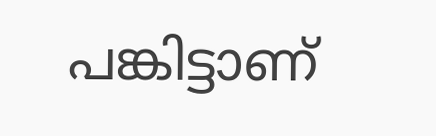പങ്കിട്ടാണ്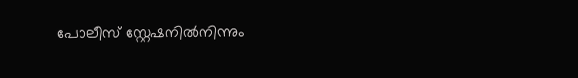പോലീസ് സ്റ്റേഷനിൽനിന്നും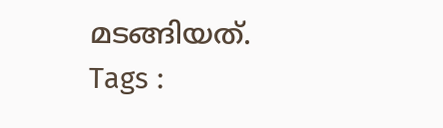മടങ്ങിയത്.
Tags :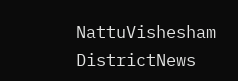NattuVishesham DistrictNews